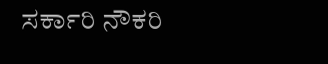ಸರ್ಕಾರಿ ನೌಕರಿ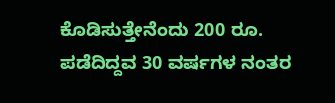ಕೊಡಿಸುತ್ತೇನೆಂದು 200 ರೂ. ಪಡೆದಿದ್ದವ 30 ವರ್ಷಗಳ ನಂತರ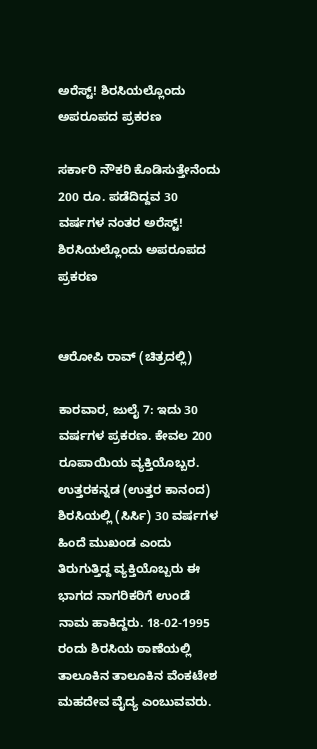ಅರೆಸ್ಟ್! ಶಿರಸಿಯಲ್ಲೊಂದು ಅಪರೂಪದ ಪ್ರಕರಣ

ಸರ್ಕಾರಿ ನೌಕರಿ ಕೊಡಿಸುತ್ತೇನೆಂದು 200 ರೂ. ಪಡೆದಿದ್ದವ 30 ವರ್ಷಗಳ ನಂತರ ಅರೆಸ್ಟ್! ಶಿರಸಿಯಲ್ಲೊಂದು ಅಪರೂಪದ ಪ್ರಕರಣ


ಆರೋಪಿ ರಾವ್ (ಚಿತ್ರದಲ್ಲಿ)

ಕಾರವಾರ, ಜುಲೈ 7: ಇದು 30 ವರ್ಷಗಳ ಪ್ರಕರಣ. ಕೇವಲ 200 ರೂಪಾಯಿಯ ವ್ಯಕ್ತಿಯೊಬ್ಬರ. ಉತ್ತರಕನ್ನಡ (ಉತ್ತರ ಕಾನಂದ) ಶಿರಸಿಯಲ್ಲಿ (ಸಿರ್ಸಿ) 30 ವರ್ಷಗಳ ಹಿಂದೆ ಮುಖಂಡ ಎಂದು ತಿರುಗುತ್ತಿದ್ದ ವ್ಯಕ್ತಿಯೊಬ್ಬರು ಈ ಭಾಗದ ನಾಗರಿಕರಿಗೆ ಉಂಡೆ ನಾಮ ಹಾಕಿದ್ದರು. 18-02-1995 ರಂದು ಶಿರಸಿಯ ಠಾಣೆಯಲ್ಲಿ ತಾಲೂಕಿನ ತಾಲೂಕಿನ ವೆಂಕಟೇಶ ಮಹದೇವ ವೈದ್ಯ ಎಂಬುವವರು.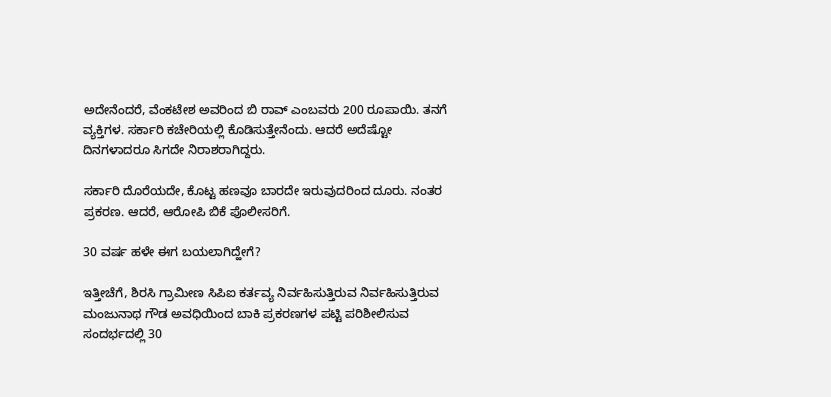ಅದೇನೆಂದರೆ, ವೆಂಕಟೇಶ ಅವರಿಂದ ಬಿ ರಾವ್ ಎಂಬವರು 200 ರೂಪಾಯಿ. ತನಗೆ ವ್ಯಕ್ತಿಗಳ. ಸರ್ಕಾರಿ ಕಚೇರಿಯಲ್ಲಿ ಕೊಡಿಸುತ್ತೇನೆಂದು. ಆದರೆ ಅದೆಷ್ಟೋ ದಿನಗಳಾದರೂ ಸಿಗದೇ ನಿರಾಶರಾಗಿದ್ದರು.

ಸರ್ಕಾರಿ ದೊರೆಯದೇ, ಕೊಟ್ಟ ಹಣವೂ ಬಾರದೇ ಇರುವುದರಿಂದ ದೂರು. ನಂತರ ಪ್ರಕರಣ. ಆದರೆ, ಆರೋಪಿ ಬಿಕೆ ಪೊಲೀಸರಿಗೆ.

30 ವರ್ಷ ಹಳೇ ಈಗ ಬಯಲಾಗಿದ್ಹೇಗೆ?

ಇತ್ತೀಚೆಗೆ, ಶಿರಸಿ ಗ್ರಾಮೀಣ ಸಿಪಿಐ ಕರ್ತವ್ಯ ನಿರ್ವಹಿಸುತ್ತಿರುವ ನಿರ್ವಹಿಸುತ್ತಿರುವ ಮಂಜುನಾಥ ಗೌಡ ಅವಧಿಯಿಂದ ಬಾಕಿ ಪ್ರಕರಣಗಳ ಪಟ್ಟಿ ಪರಿಶೀಲಿಸುವ ಸಂದರ್ಭದಲ್ಲಿ 30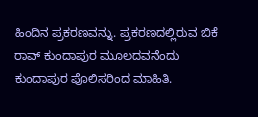ಹಿಂದಿನ ಪ್ರಕರಣವನ್ನು. ಪ್ರಕರಣದಲ್ಲಿರುವ ಬಿಕೆ ರಾವ್ ಕುಂದಾಪುರ ಮೂಲದವನೆಂದು ಕುಂದಾಪುರ ಪೊಲಿಸರಿಂದ ಮಾಹಿತಿ.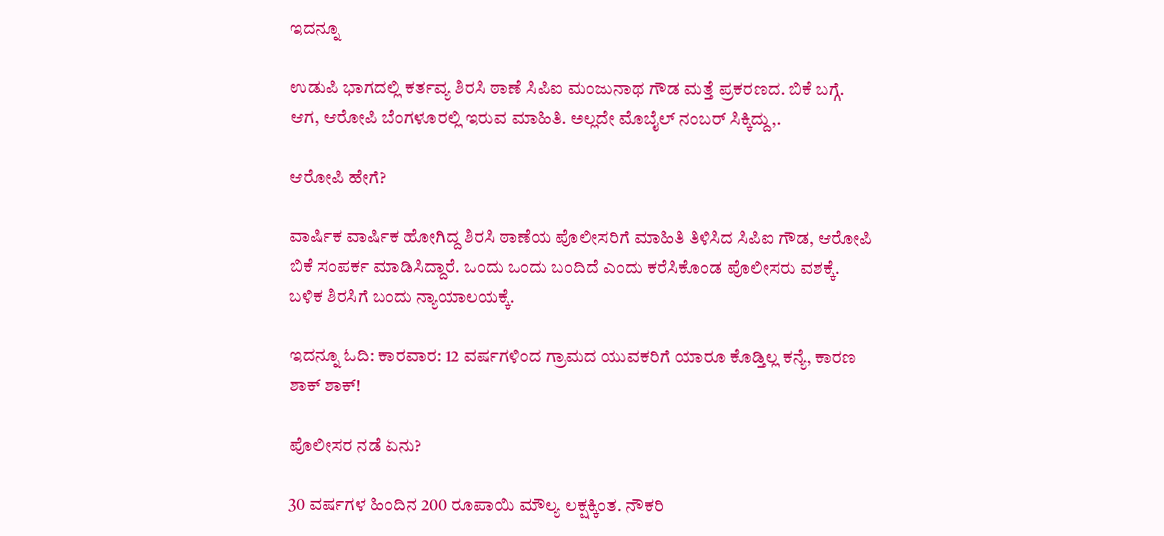ಇದನ್ನೂ

ಉಡುಪಿ ಭಾಗದಲ್ಲಿ ಕರ್ತವ್ಯ ಶಿರಸಿ ಠಾಣೆ ಸಿಪಿಐ ಮಂಜುನಾಥ ಗೌಡ ಮತ್ತೆ ಪ್ರಕರಣದ. ಬಿಕೆ ಬಗ್ಗೆ. ಆಗ, ಆರೋಪಿ ಬೆಂಗಳೂರಲ್ಲಿ ಇರುವ ಮಾಹಿತಿ. ಅಲ್ಲದೇ ಮೊಬೈಲ್ ನಂಬರ್ ಸಿಕ್ಕಿದ್ದು,.

ಆರೋಪಿ ಹೇಗೆ?

ವಾರ್ಷಿಕ ವಾರ್ಷಿಕ ಹೋಗಿದ್ದ ಶಿರಸಿ ಠಾಣೆಯ ಪೊಲೀಸರಿಗೆ ಮಾಹಿತಿ ತಿಳಿಸಿದ ಸಿಪಿಐ ಗೌಡ, ಆರೋಪಿ ಬಿಕೆ ಸಂಪರ್ಕ ಮಾಡಿಸಿದ್ದಾರೆ. ಒಂದು ಒಂದು ಬಂದಿದೆ ಎಂದು ಕರೆಸಿಕೊಂಡ ಪೊಲೀಸರು ವಶಕ್ಕೆ. ಬಳಿಕ ಶಿರಸಿಗೆ ಬಂದು ನ್ಯಾಯಾಲಯಕ್ಕೆ.

ಇದನ್ನೂ ಓದಿ: ಕಾರವಾರ: 12 ವರ್ಷಗಳಿಂದ ಗ್ರಾಮದ ಯುವಕರಿಗೆ ಯಾರೂ ಕೊಡ್ತಿಲ್ಲ ಕನ್ಯೆ, ಕಾರಣ ಶಾಕ್ ಶಾಕ್!

ಪೊಲೀಸರ ನಡೆ ಏನು?

30 ವರ್ಷಗಳ ಹಿಂದಿನ 200 ರೂಪಾಯಿ ಮೌಲ್ಯ ಲಕ್ಷಕ್ಕಿಂತ. ನೌಕರಿ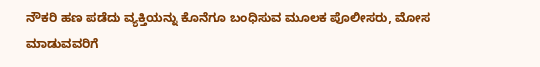ನೌಕರಿ ಹಣ ಪಡೆದು ವ್ಯಕ್ತಿಯನ್ನು ಕೊನೆಗೂ ಬಂಧಿಸುವ ಮೂಲಕ ಪೊಲೀಸರು, ಮೋಸ ಮಾಡುವವರಿಗೆ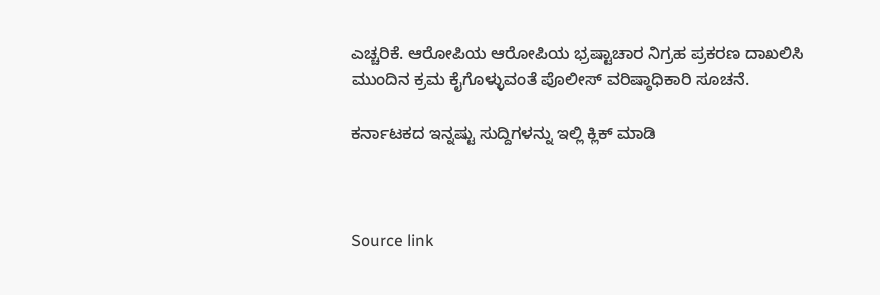ಎಚ್ಚರಿಕೆ. ಆರೋಪಿಯ ಆರೋಪಿಯ ಭ್ರಷ್ಟಾಚಾರ ನಿಗ್ರಹ ಪ್ರಕರಣ ದಾಖಲಿಸಿ ಮುಂದಿನ ಕ್ರಮ ಕೈಗೊಳ್ಳುವಂತೆ ಪೊಲೀಸ್ ವರಿಷ್ಠಾಧಿಕಾರಿ ಸೂಚನೆ.

ಕರ್ನಾಟಕದ ಇನ್ನಷ್ಟು ಸುದ್ದಿಗಳನ್ನು ಇಲ್ಲಿ ಕ್ಲಿಕ್ ಮಾಡಿ



Source link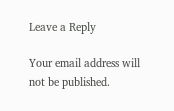Leave a Reply

Your email address will not be published.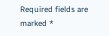Required fields are marked *